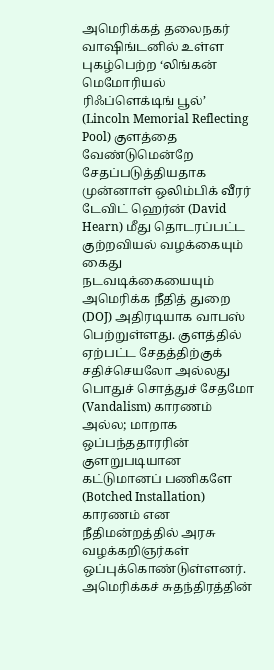அமெரிக்கத் தலைநகர் வாஷிங்டனில் உள்ள புகழ்பெற்ற ‘லிங்கன் மெமோரியல் ரிஃப்ளெக்டிங் பூல்’ (Lincoln Memorial Reflecting Pool) குளத்தை வேண்டுமென்றே சேதப்படுத்தியதாக முன்னாள் ஒலிம்பிக் வீரர் டேவிட் ஹெர்ன் (David Hearn) மீது தொடரப்பட்ட குற்றவியல் வழக்கையும் கைது நடவடிக்கையையும் அமெரிக்க நீதித் துறை (DOJ) அதிரடியாக வாபஸ் பெற்றுள்ளது. குளத்தில் ஏற்பட்ட சேதத்திற்குக் சதிச்செயலோ அல்லது பொதுச் சொத்துச் சேதமோ (Vandalism) காரணம் அல்ல; மாறாக ஒப்பந்ததாரரின் குளறுபடியான கட்டுமானப் பணிகளே (Botched Installation) காரணம் என நீதிமன்றத்தில் அரசு வழக்கறிஞர்கள் ஒப்புக்கொண்டுள்ளனர்.
அமெரிக்கச் சுதந்திரத்தின்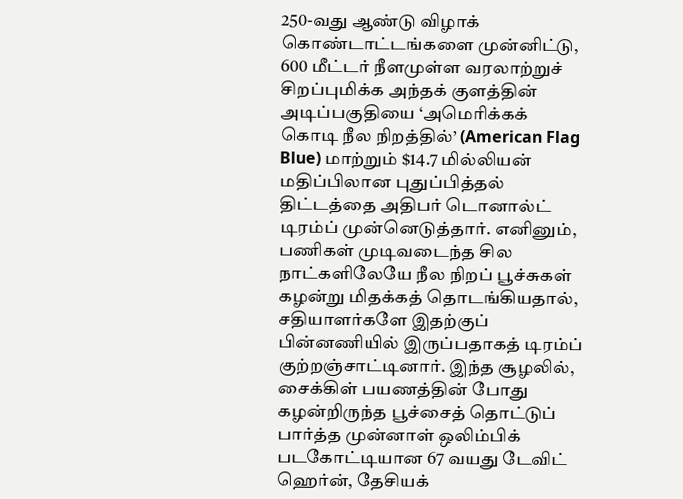250-வது ஆண்டு விழாக் கொண்டாட்டங்களை முன்னிட்டு, 600 மீட்டர் நீளமுள்ள வரலாற்றுச் சிறப்புமிக்க அந்தக் குளத்தின் அடிப்பகுதியை ‘அமெரிக்கக் கொடி நீல நிறத்தில்’ (American Flag Blue) மாற்றும் $14.7 மில்லியன் மதிப்பிலான புதுப்பித்தல் திட்டத்தை அதிபர் டொனால்ட் டிரம்ப் முன்னெடுத்தார். எனினும், பணிகள் முடிவடைந்த சில நாட்களிலேயே நீல நிறப் பூச்சுகள் கழன்று மிதக்கத் தொடங்கியதால், சதியாளர்களே இதற்குப் பின்னணியில் இருப்பதாகத் டிரம்ப் குற்றஞ்சாட்டினார். இந்த சூழலில், சைக்கிள் பயணத்தின் போது கழன்றிருந்த பூச்சைத் தொட்டுப் பார்த்த முன்னாள் ஒலிம்பிக் படகோட்டியான 67 வயது டேவிட் ஹெர்ன், தேசியக்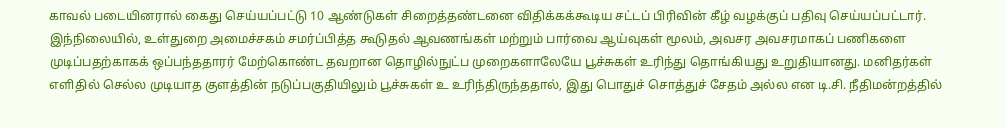காவல் படையினரால் கைது செய்யப்பட்டு 10 ஆண்டுகள் சிறைத்தண்டனை விதிக்கக்கூடிய சட்டப் பிரிவின் கீழ் வழக்குப் பதிவு செய்யப்பட்டார்.
இந்நிலையில், உள்துறை அமைச்சகம் சமர்ப்பித்த கூடுதல் ஆவணங்கள் மற்றும் பார்வை ஆய்வுகள் மூலம், அவசர அவசரமாகப் பணிகளை முடிப்பதற்காகக் ஒப்பந்ததாரர் மேற்கொண்ட தவறான தொழில்நுட்ப முறைகளாலேயே பூச்சுகள் உரிந்து தொங்கியது உறுதியானது. மனிதர்கள் எளிதில் செல்ல முடியாத குளத்தின் நடுப்பகுதியிலும் பூச்சுகள் உ உரிந்திருந்ததால், இது பொதுச் சொத்துச் சேதம் அல்ல என டி.சி. நீதிமன்றத்தில்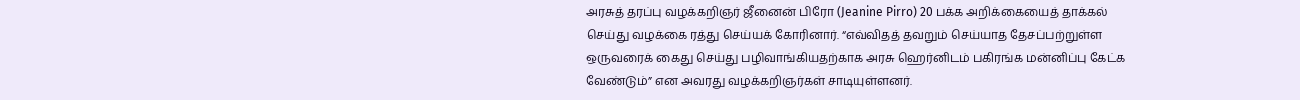அரசுத் தரப்பு வழக்கறிஞர் ஜீனைன் பிரோ (Jeanine Pirro) 20 பக்க அறிக்கையைத் தாக்கல் செய்து வழக்கை ரத்து செய்யக் கோரினார். “எவ்விதத் தவறும் செய்யாத தேசப்பற்றுள்ள ஒருவரைக் கைது செய்து பழிவாங்கியதற்காக அரசு ஹெர்னிடம் பகிரங்க மன்னிப்பு கேட்க வேண்டும்” என அவரது வழக்கறிஞர்கள் சாடியுள்ளனர்.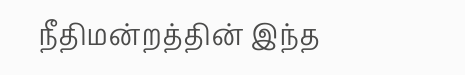நீதிமன்றத்தின் இந்த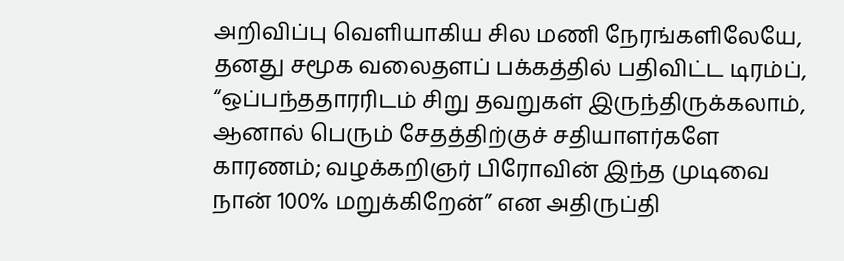அறிவிப்பு வெளியாகிய சில மணி நேரங்களிலேயே, தனது சமூக வலைதளப் பக்கத்தில் பதிவிட்ட டிரம்ப், “ஒப்பந்ததாரரிடம் சிறு தவறுகள் இருந்திருக்கலாம், ஆனால் பெரும் சேதத்திற்குச் சதியாளர்களே காரணம்; வழக்கறிஞர் பிரோவின் இந்த முடிவை நான் 100% மறுக்கிறேன்” என அதிருப்தி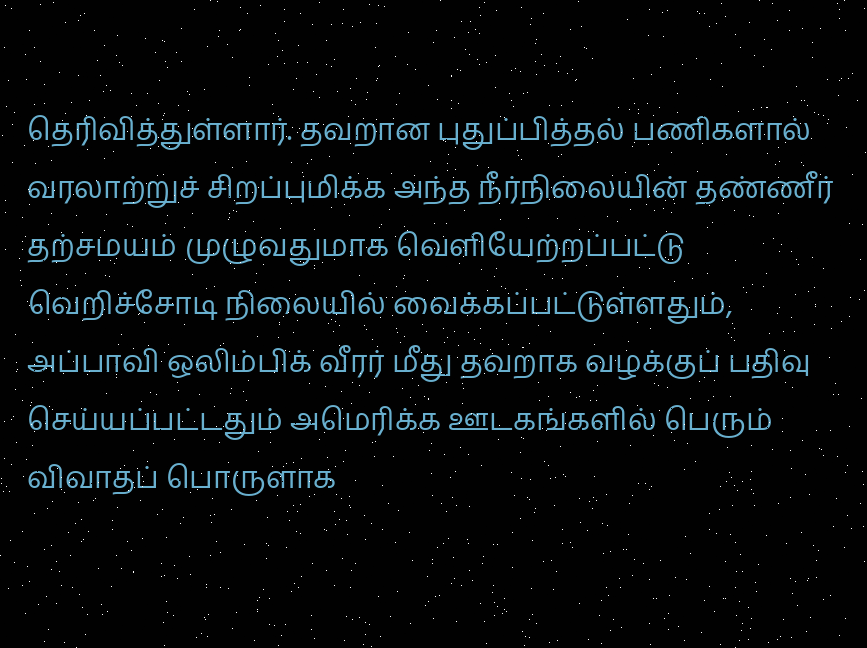தெரிவித்துள்ளார். தவறான புதுப்பித்தல் பணிகளால் வரலாற்றுச் சிறப்புமிக்க அந்த நீர்நிலையின் தண்ணீர் தற்சமயம் முழுவதுமாக வெளியேற்றப்பட்டு வெறிச்சோடி நிலையில் வைக்கப்பட்டுள்ளதும், அப்பாவி ஒலிம்பிக் வீரர் மீது தவறாக வழக்குப் பதிவு செய்யப்பட்டதும் அமெரிக்க ஊடகங்களில் பெரும் விவாதப் பொருளாக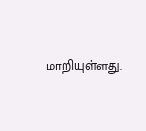மாறியுள்ளது.